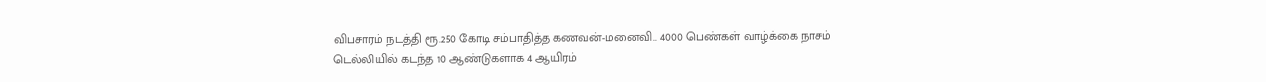விபசாரம் நடத்தி ரூ.250 கோடி சம்பாதித்த கணவன்-மனைவி.. 4000 பெண்கள் வாழ்க்கை நாசம்
டெல்லியில் கடந்த 10 ஆண்டுகளாக 4 ஆயிரம்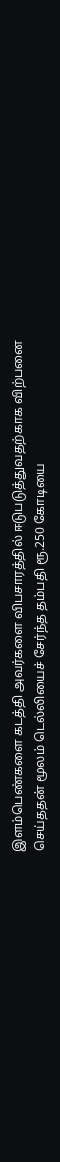இளம்பெண்களை கடத்தி அவர்களை விபசாரத்தில் ஈடுபடுத்துவதற்காக விற்பனை செய்ததன் மூலம் டெல்லியைச் சேர்ந்த தம்பதி ரூ.250 கோடியை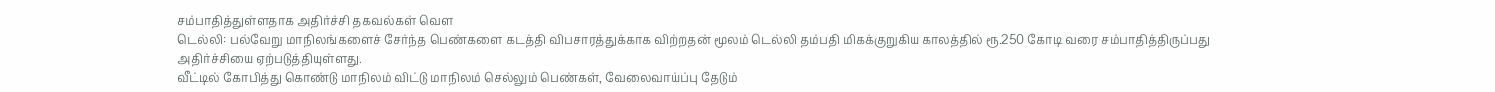சம்பாதித்துள்ளதாக அதிர்ச்சி தகவல்கள் வெள
டெல்லி: பல்வேறு மாநிலங்களைச் சேர்ந்த பெண்களை கடத்தி விபசாரத்துக்காக விற்றதன் மூலம் டெல்லி தம்பதி மிகக்குறுகிய காலத்தில் ரூ.250 கோடி வரை சம்பாதித்திருப்பது அதிர்ச்சியை ஏற்படுத்தியுள்ளது.
வீட்டில் கோபித்து கொண்டு மாநிலம் விட்டு மாநிலம் செல்லும் பெண்கள், வேலைவாய்ப்பு தேடும்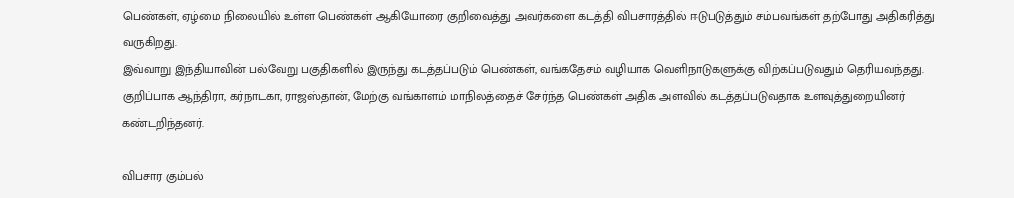பெண்கள், ஏழ்மை நிலையில் உள்ள பெண்கள் ஆகியோரை குறிவைத்து அவர்களை கடத்தி விபசாரத்தில் ஈடுபடுத்தும் சம்பவங்கள் தற்போது அதிகரித்து வருகிறது.
இவ்வாறு இந்தியாவின் பல்வேறு பகுதிகளில் இருந்து கடத்தப்படும் பெண்கள், வங்கதேசம் வழியாக வெளிநாடுகளுக்கு விற்கப்படுவதும் தெரியவந்தது. குறிப்பாக ஆந்திரா, கர்நாடகா, ராஜஸ்தான், மேற்கு வங்காளம் மாநிலத்தைச் சேர்ந்த பெண்கள் அதிக அளவில் கடத்தப்படுவதாக உளவுத்துறையினர் கண்டறிந்தனர்.

விபசார கும்பல்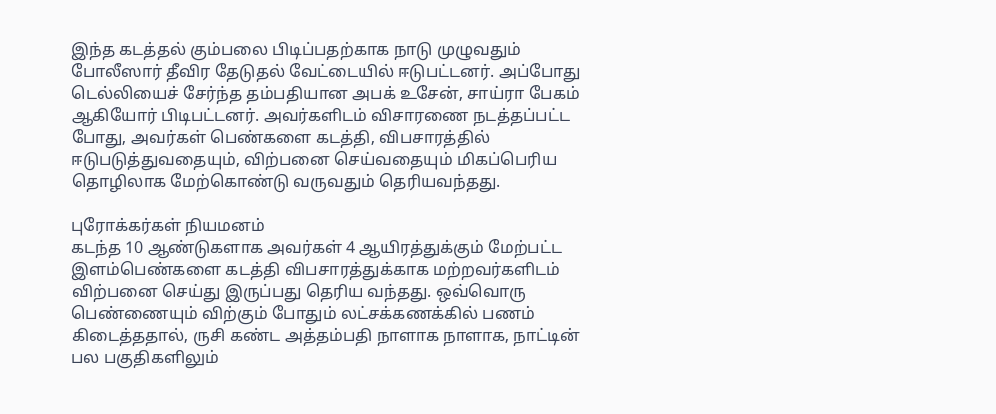இந்த கடத்தல் கும்பலை பிடிப்பதற்காக நாடு முழுவதும் போலீஸார் தீவிர தேடுதல் வேட்டையில் ஈடுபட்டனர். அப்போது டெல்லியைச் சேர்ந்த தம்பதியான அபக் உசேன், சாய்ரா பேகம் ஆகியோர் பிடிபட்டனர். அவர்களிடம் விசாரணை நடத்தப்பட்ட போது, அவர்கள் பெண்களை கடத்தி, விபசாரத்தில் ஈடுபடுத்துவதையும், விற்பனை செய்வதையும் மிகப்பெரிய தொழிலாக மேற்கொண்டு வருவதும் தெரியவந்தது.

புரோக்கர்கள் நியமனம்
கடந்த 10 ஆண்டுகளாக அவர்கள் 4 ஆயிரத்துக்கும் மேற்பட்ட இளம்பெண்களை கடத்தி விபசாரத்துக்காக மற்றவர்களிடம் விற்பனை செய்து இருப்பது தெரிய வந்தது. ஒவ்வொரு பெண்ணையும் விற்கும் போதும் லட்சக்கணக்கில் பணம் கிடைத்ததால், ருசி கண்ட அத்தம்பதி நாளாக நாளாக, நாட்டின் பல பகுதிகளிலும்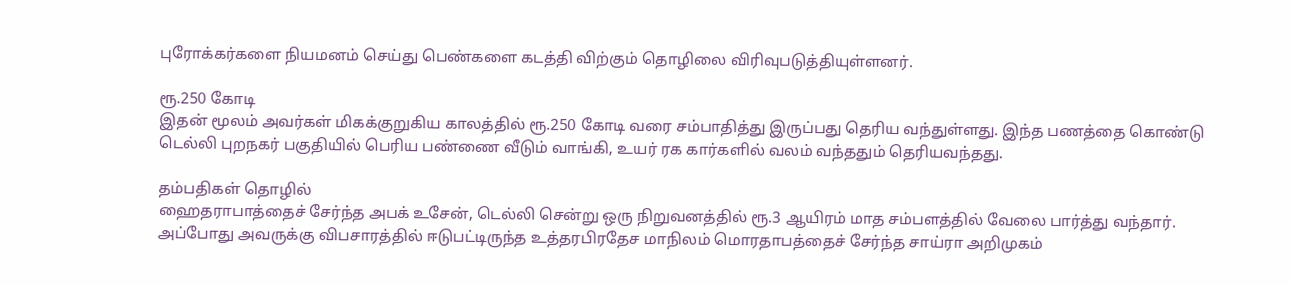புரோக்கர்களை நியமனம் செய்து பெண்களை கடத்தி விற்கும் தொழிலை விரிவுபடுத்தியுள்ளனர்.

ரூ.250 கோடி
இதன் மூலம் அவர்கள் மிகக்குறுகிய காலத்தில் ரூ.250 கோடி வரை சம்பாதித்து இருப்பது தெரிய வந்துள்ளது. இந்த பணத்தை கொண்டு டெல்லி புறநகர் பகுதியில் பெரிய பண்ணை வீடும் வாங்கி, உயர் ரக கார்களில் வலம் வந்ததும் தெரியவந்தது.

தம்பதிகள் தொழில்
ஹைதராபாத்தைச் சேர்ந்த அபக் உசேன், டெல்லி சென்று ஒரு நிறுவனத்தில் ரூ.3 ஆயிரம் மாத சம்பளத்தில் வேலை பார்த்து வந்தார். அப்போது அவருக்கு விபசாரத்தில் ஈடுபட்டிருந்த உத்தரபிரதேச மாநிலம் மொரதாபத்தைச் சேர்ந்த சாய்ரா அறிமுகம்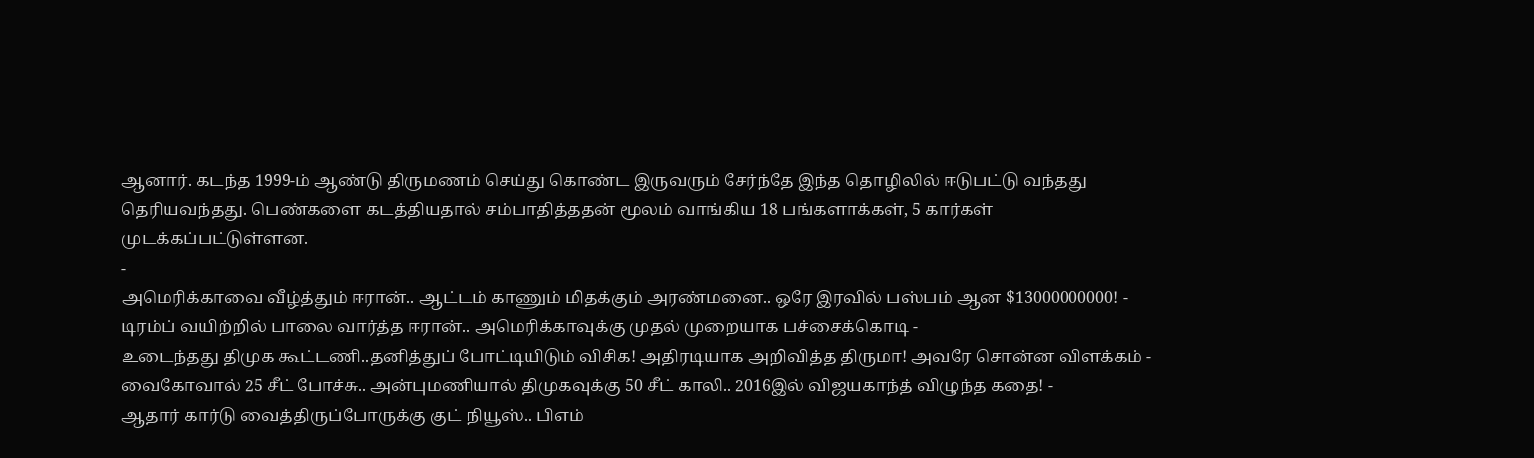ஆனார். கடந்த 1999-ம் ஆண்டு திருமணம் செய்து கொண்ட இருவரும் சேர்ந்தே இந்த தொழிலில் ஈடுபட்டு வந்தது தெரியவந்தது. பெண்களை கடத்தியதால் சம்பாதித்ததன் மூலம் வாங்கிய 18 பங்களாக்கள், 5 கார்கள் முடக்கப்பட்டுள்ளன.
-
அமெரிக்காவை வீழ்த்தும் ஈரான்.. ஆட்டம் காணும் மிதக்கும் அரண்மனை.. ஒரே இரவில் பஸ்பம் ஆன $13000000000! -
டிரம்ப் வயிற்றில் பாலை வார்த்த ஈரான்.. அமெரிக்காவுக்கு முதல் முறையாக பச்சைக்கொடி -
உடைந்தது திமுக கூட்டணி..தனித்துப் போட்டியிடும் விசிக! அதிரடியாக அறிவித்த திருமா! அவரே சொன்ன விளக்கம் -
வைகோவால் 25 சீட் போச்சு.. அன்புமணியால் திமுகவுக்கு 50 சீட் காலி.. 2016இல் விஜயகாந்த் விழுந்த கதை! -
ஆதார் கார்டு வைத்திருப்போருக்கு குட் நியூஸ்.. பிஎம்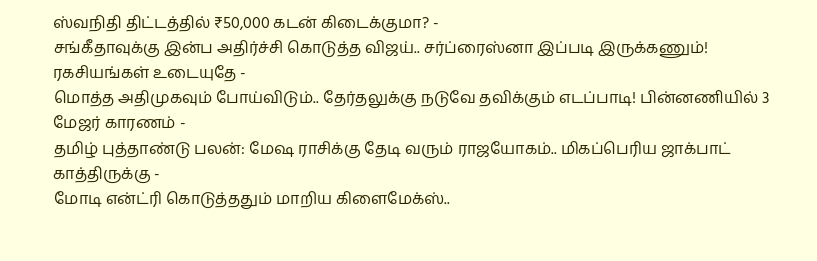ஸ்வநிதி திட்டத்தில் ₹50,000 கடன் கிடைக்குமா? -
சங்கீதாவுக்கு இன்ப அதிர்ச்சி கொடுத்த விஜய்.. சர்ப்ரைஸ்னா இப்படி இருக்கணும்! ரகசியங்கள் உடையுதே -
மொத்த அதிமுகவும் போய்விடும்.. தேர்தலுக்கு நடுவே தவிக்கும் எடப்பாடி! பின்னணியில் 3 மேஜர் காரணம் -
தமிழ் புத்தாண்டு பலன்: மேஷ ராசிக்கு தேடி வரும் ராஜயோகம்.. மிகப்பெரிய ஜாக்பாட் காத்திருக்கு -
மோடி என்ட்ரி கொடுத்ததும் மாறிய கிளைமேக்ஸ்..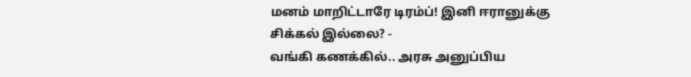மனம் மாறிட்டாரே டிரம்ப்! இனி ஈரானுக்கு சிக்கல் இல்லை? -
வங்கி கணக்கில்.. அரசு அனுப்பிய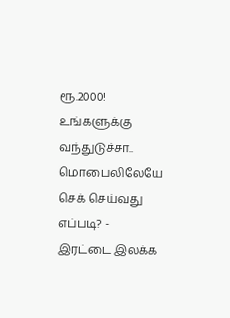ரூ.2000! உங்களுக்கு வந்துடுச்சா.. மொபைலிலேயே செக் செய்வது எப்படி? -
இரட்டை இலக்க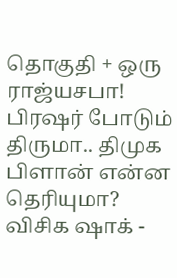தொகுதி + ஒரு ராஜ்யசபா! பிரஷர் போடும் திருமா.. திமுக பிளான் என்ன தெரியுமா? விசிக ஷாக் -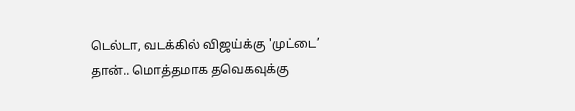டெல்டா, வடக்கில் விஜய்க்கு 'முட்டை’ தான்.. மொத்தமாக தவெகவுக்கு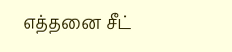எத்தனை சீட்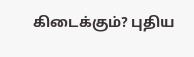கிடைக்கும்? புதிய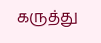கருத்து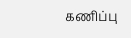கணிப்பு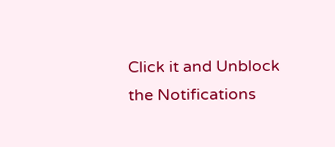Click it and Unblock the Notifications